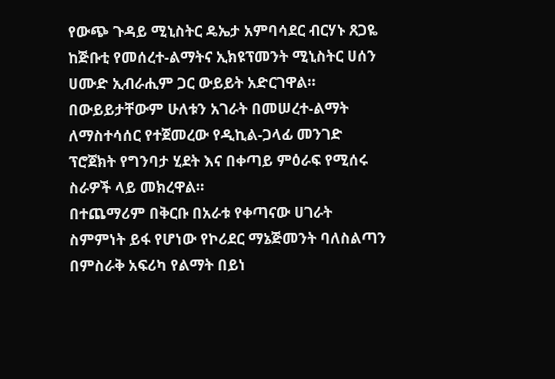የውጭ ጉዳይ ሚኒስትር ዴኤታ አምባሳደር ብርሃኑ ጸጋዬ ከጅቡቲ የመሰረተ-ልማትና ኢክዩፕመንት ሚኒስትር ሀሰን ሀሙድ ኢብራሒም ጋር ውይይት አድርገዋል።
በውይይታቸውም ሁለቱን አገራት በመሠረተ-ልማት ለማስተሳሰር የተጀመረው የዲኪል-ጋላፊ መንገድ ፕሮጀክት የግንባታ ሂደት እና በቀጣይ ምዕራፍ የሚሰሩ ስራዎች ላይ መክረዋል።
በተጨማሪም በቅርቡ በአራቱ የቀጣናው ሀገራት ስምምነት ይፋ የሆነው የኮሪደር ማኔጅመንት ባለስልጣን በምስራቅ አፍሪካ የልማት በይነ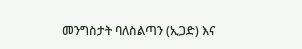መንግስታት ባለስልጣን (ኢጋድ) እና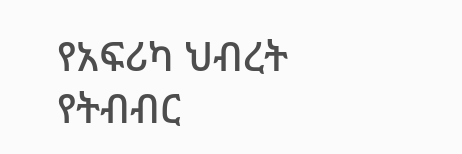የአፍሪካ ህብረት የትብብር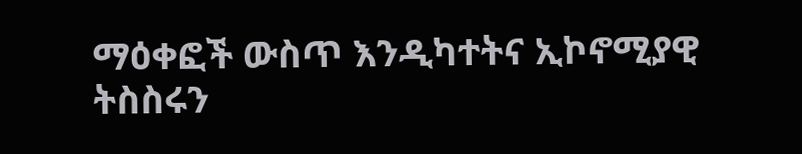ማዕቀፎች ውስጥ እንዲካተትና ኢኮኖሚያዊ ትስስሩን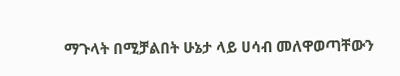ማጉላት በሚቻልበት ሁኔታ ላይ ሀሳብ መለዋወጣቸውን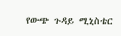የውጭ ጉዳይ ሚኒስቴር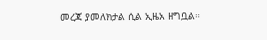መረጃ ያመለክታል ሲል ኢዜአ ዘግቧል።